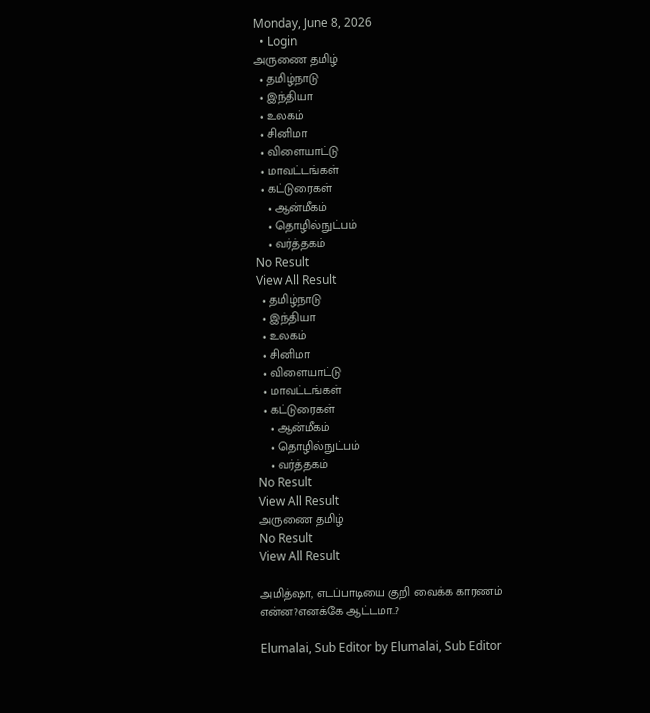Monday, June 8, 2026
  • Login
அருணை தமிழ்
  • தமிழ்நாடு
  • இந்தியா
  • உலகம்
  • சினிமா
  • விளையாட்டு
  • மாவட்டங்கள்
  • கட்டுரைகள்
    • ஆன்மீகம்
    • தொழில்நுட்பம்
    • வர்த்தகம்
No Result
View All Result
  • தமிழ்நாடு
  • இந்தியா
  • உலகம்
  • சினிமா
  • விளையாட்டு
  • மாவட்டங்கள்
  • கட்டுரைகள்
    • ஆன்மீகம்
    • தொழில்நுட்பம்
    • வர்த்தகம்
No Result
View All Result
அருணை தமிழ்
No Result
View All Result

அமித்ஷா, எடப்பாடியை குறி வைக்க காரணம் என்ன?எனக்கே ஆட்டமா..?

Elumalai, Sub Editor by Elumalai, Sub Editor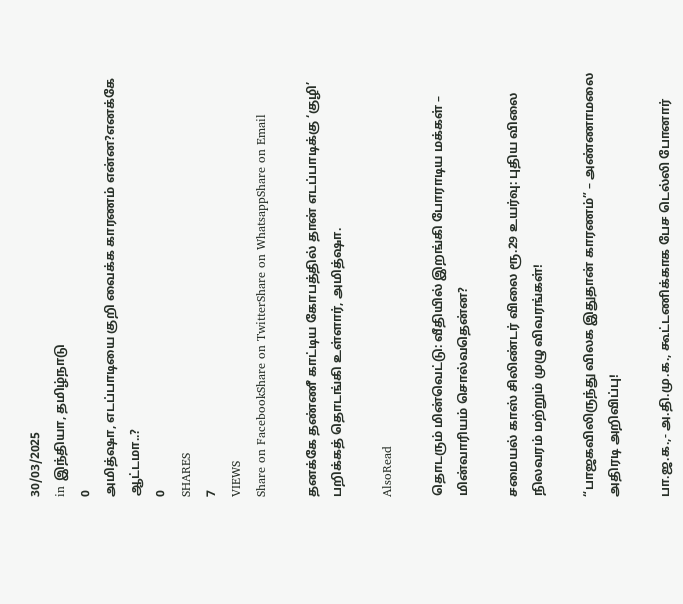30/03/2025
in இந்தியா, தமிழ்நாடு
0
அமித்ஷா, எடப்பாடியை குறி வைக்க காரணம் என்ன?எனக்கே ஆட்டமா..?
0
SHARES
7
VIEWS
Share on FacebookShare on TwitterShare on WhatsappShare on Email

தனக்கே தண்ணீ காட்டிய கோபத்தில் தான் எடப்பாடிக்கு ‘குழி’ பறிக்கத் தொடங்கி உள்ளார், அமித்ஷா.

AlsoRead

தொடரும் மின்வெட்டு: வீதியில் இறங்கி போராடிய மக்கள் – மின்வாரியம் சொல்வதென்ன?

சமையல் காஸ் சிலிண்டர் விலை ரூ.29 உயர்வு: புதிய விலை நிலவரம் மற்றும் முழு விவரங்கள்!

“பாஜகவிலிருந்து விலக இதுதான் காரணம்” – அண்ணாமலை அதிரடி அறிவிப்பு!

பா.ஜ.க.,- அ.தி.மு.க., கூட்டணிக்காக பேச டெல்லி போனார்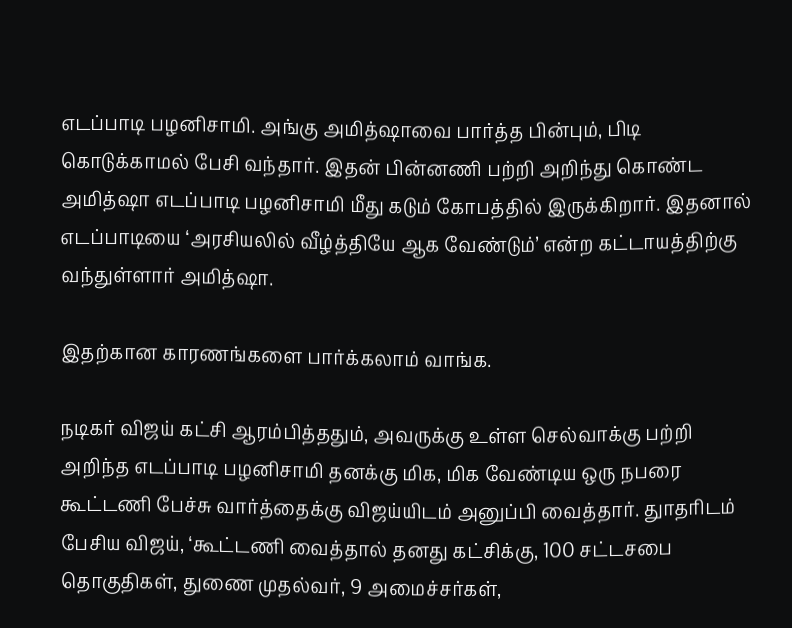எடப்பாடி பழனிசாமி. அங்கு அமித்ஷாவை பார்த்த பின்பும், பிடி கொடுக்காமல் பேசி வந்தார். இதன் பின்னணி பற்றி அறிந்து கொண்ட அமித்ஷா எடப்பாடி பழனிசாமி மீது கடும் கோபத்தில் இருக்கிறார். இதனால் எடப்பாடியை ‘அரசியலில் வீழ்த்தியே ஆக வேண்டும்’ என்ற கட்டாயத்திற்கு வந்துள்ளார் அமித்ஷா.

இதற்கான காரணங்களை பார்க்கலாம் வாங்க.

நடிகர் விஜய் கட்சி ஆரம்பித்ததும், அவருக்கு உள்ள செல்வாக்கு பற்றி அறிந்த எடப்பாடி பழனிசாமி தனக்கு மிக, மிக வேண்டிய ஒரு நபரை கூட்டணி பேச்சு வார்த்தைக்கு விஜய்யிடம் அனுப்பி வைத்தார். துாதரிடம் பேசிய விஜய், ‘கூட்டணி வைத்தால் தனது கட்சிக்கு, 100 சட்டசபை தொகுதிகள், துணை முதல்வர், 9 அமைச்சர்கள்,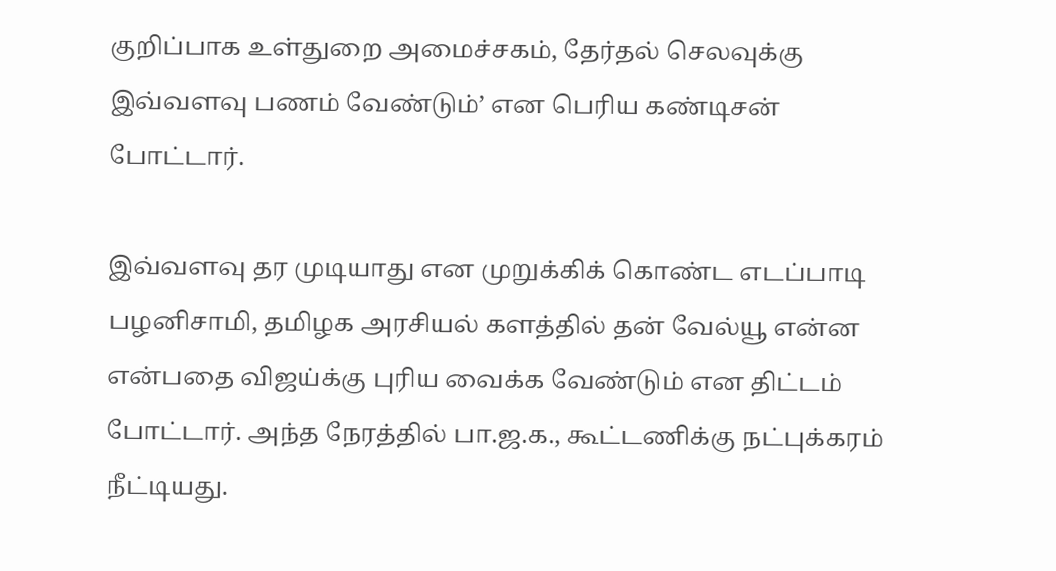குறிப்பாக உள்துறை அமைச்சகம், தேர்தல் செலவுக்கு இவ்வளவு பணம் வேண்டும்’ என பெரிய கண்டிசன் போட்டார்.

இவ்வளவு தர முடியாது என முறுக்கிக் கொண்ட எடப்பாடி பழனிசாமி, தமிழக அரசியல் களத்தில் தன் வேல்யூ என்ன என்பதை விஜய்க்கு புரிய வைக்க வேண்டும் என திட்டம் போட்டார். அந்த நேரத்தில் பா.ஜ.க., கூட்டணிக்கு நட்புக்கரம் நீட்டியது.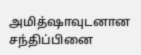அமித்ஷாவுடனான சந்திப்பினை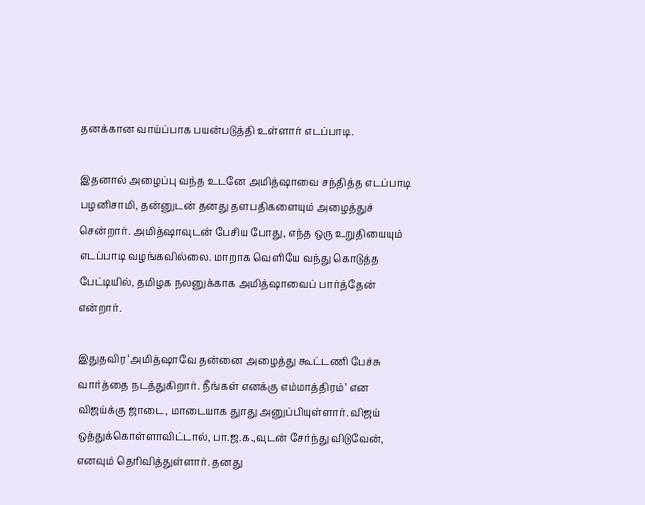தனக்கான வாய்ப்பாக பயன்படுத்தி உள்ளார் எடப்பாடி.

இதனால் அழைப்பு வந்த உடனே அமித்ஷாவை சந்தித்த எடப்பாடி பழனிசாமி, தன்னுடன் தனது தளபதிகளையும் அழைத்துச் சென்றார். அமித்ஷாவுடன் பேசிய போது, எந்த ஒரு உறுதியையும் எடப்பாடி வழங்கவில்லை. மாறாக வெளியே வந்து கொடுத்த பேட்டியில், தமிழக நலனுக்காக அமித்ஷாவைப் பார்த்தேன் என்றார்.

இதுதவிர ‘அமித்ஷாவே தன்னை அழைத்து கூட்டணி பேச்சு வார்த்தை நடத்துகிறார். நீங்கள் எனக்கு எம்மாத்திரம்’ என விஜய்க்கு ஜாடை, மாடையாக துாது அனுப்பியுள்ளார். விஜய் ஒத்துக்கொள்ளாவிட்டால், பா.ஜ.க.,வுடன் சேர்ந்து விடுவேன், எனவும் தெரிவித்துள்ளார். தனது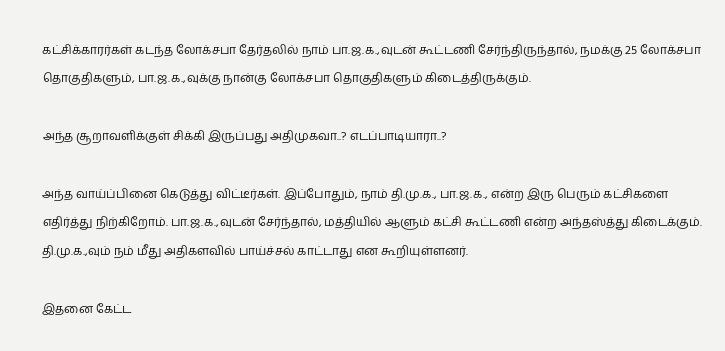கட்சிக்காரர்கள் கடந்த லோக்சபா தேர்தலில் நாம் பா.ஜ.க.,வுடன் கூட்டணி சேர்ந்திருந்தால், நமக்கு 25 லோக்சபா தொகுதிகளும், பா.ஜ.க.,வுக்கு நான்கு லோக்சபா தொகுதிகளும் கிடைத்திருக்கும்.

அந்த சூறாவளிக்குள் சிக்கி இருப்பது அதிமுகவா..? எடப்பாடியாரா..?

அந்த வாய்ப்பினை கெடுத்து விட்டீர்கள். இப்போதும், நாம் தி.மு.க., பா.ஜ.க., என்ற இரு பெரும் கட்சிகளை எதிர்த்து நிற்கிறோம். பா.ஜ.க.,வுடன் சேர்ந்தால், மத்தியில் ஆளும் கட்சி கூட்டணி என்ற அந்தஸ்த்து கிடைக்கும். தி.மு.க.,வும் நம் மீது அதிகளவில் பாய்ச்சல் காட்டாது என கூறியுள்ளனர்.

இதனை கேட்ட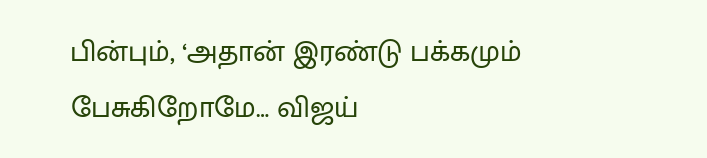பின்பும், ‘அதான் இரண்டு பக்கமும் பேசுகிறோமே… விஜய்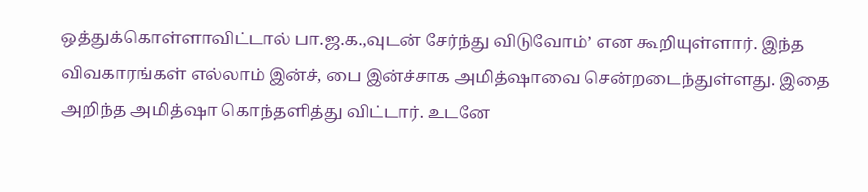ஒத்துக்கொள்ளாவிட்டால் பா.ஜ.க.,வுடன் சேர்ந்து விடுவோம்’ என கூறியுள்ளார். இந்த விவகாரங்கள் எல்லாம் இன்ச், பை இன்ச்சாக அமித்ஷாவை சென்றடைந்துள்ளது. இதை அறிந்த அமித்ஷா கொந்தளித்து விட்டார். உடனே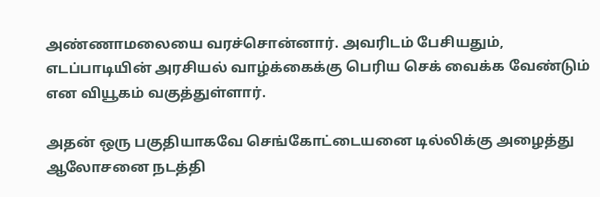அண்ணாமலையை வரச்சொன்னார். அவரிடம் பேசியதும், எடப்பாடியின் அரசியல் வாழ்க்கைக்கு பெரிய செக் வைக்க வேண்டும் என வியூகம் வகுத்துள்ளார்.

அதன் ஒரு பகுதியாகவே செங்கோட்டையனை டில்லிக்கு அழைத்து ஆலோசனை நடத்தி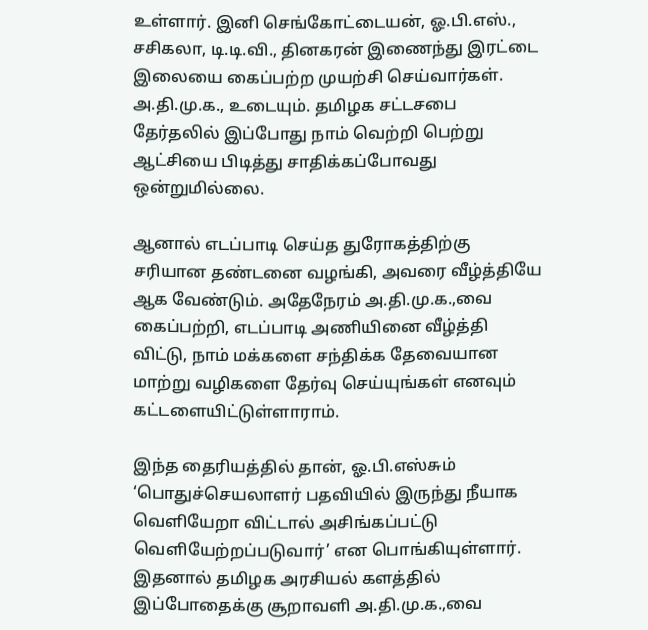உள்ளார். இனி செங்கோட்டையன், ஓ.பி.எஸ்., சசிகலா, டி.டி.வி., தினகரன் இணைந்து இரட்டை இலையை கைப்பற்ற முயற்சி செய்வார்கள். அ.தி.மு.க., உடையும். தமிழக சட்டசபை தேர்தலில் இப்போது நாம் வெற்றி பெற்று ஆட்சியை பிடித்து சாதிக்கப்போவது ஒன்றுமில்லை.

ஆனால் எடப்பாடி செய்த துரோகத்திற்கு சரியான தண்டனை வழங்கி, அவரை வீழ்த்தியே ஆக வேண்டும். அதேநேரம் அ.தி.மு.க.,வை கைப்பற்றி, எடப்பாடி அணியினை வீழ்த்தி விட்டு, நாம் மக்களை சந்திக்க தேவையான மாற்று வழிகளை தேர்வு செய்யுங்கள் எனவும் கட்டளையிட்டுள்ளாராம்.

இந்த தைரியத்தில் தான், ஓ.பி.எஸ்சும் ‘பொதுச்செயலாளர் பதவியில் இருந்து நீயாக வெளியேறா விட்டால் அசிங்கப்பட்டு வெளியேற்றப்படுவார்’ என பொங்கியுள்ளார். இதனால் தமிழக அரசியல் களத்தில் இப்போதைக்கு சூறாவளி அ.தி.மு.க.,வை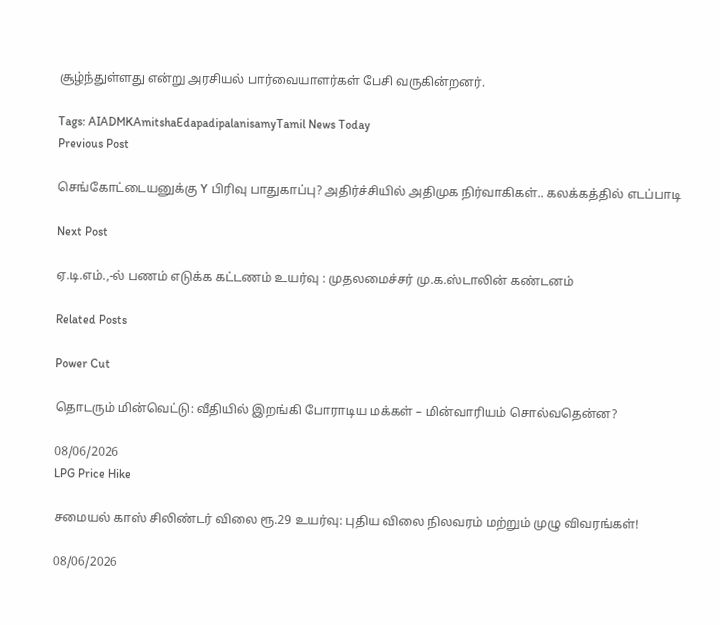சூழ்ந்துள்ளது என்று அரசியல் பார்வையாளர்கள் பேசி வருகின்றனர்.

Tags: AIADMKAmitshaEdapadipalanisamyTamil News Today
Previous Post

செங்கோட்டையனுக்கு Y பிரிவு பாதுகாப்பு? அதிர்ச்சியில் அதிமுக நிர்வாகிகள்.. கலக்கத்தில் எடப்பாடி

Next Post

ஏ.டி.எம்.,-ல் பணம் எடுக்க கட்டணம் உயர்வு : முதலமைச்சர் மு.க.ஸ்டாலின் கண்டனம்

Related Posts

Power Cut

தொடரும் மின்வெட்டு: வீதியில் இறங்கி போராடிய மக்கள் – மின்வாரியம் சொல்வதென்ன?

08/06/2026
LPG Price Hike

சமையல் காஸ் சிலிண்டர் விலை ரூ.29 உயர்வு: புதிய விலை நிலவரம் மற்றும் முழு விவரங்கள்!

08/06/2026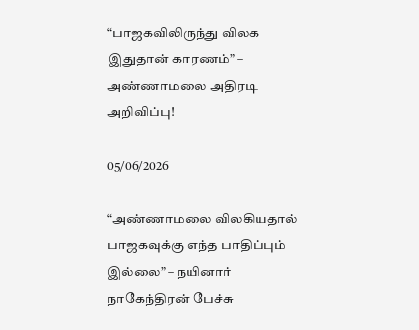“பாஜகவிலிருந்து விலக இதுதான் காரணம்” – அண்ணாமலை அதிரடி அறிவிப்பு!

05/06/2026

“அண்ணாமலை விலகியதால் பாஜகவுக்கு எந்த பாதிப்பும் இல்லை” – நயினார் நாகேந்திரன் பேச்சு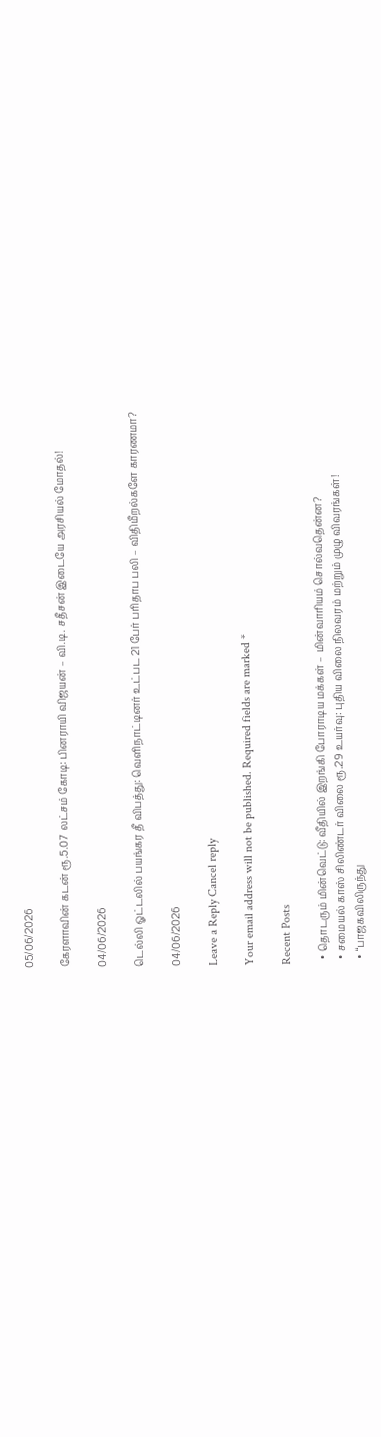05/06/2026

கேரளாவின் கடன் ரூ.5.07 லட்சம் கோடி: பினராயி விஜயன் – வி.டி. சதீசன் இடையே அரசியல் மோதல்!

04/06/2026

டெல்லி ஓட்டலில் பயங்கர தீ விபத்து: வெளிநாட்டினர் உட்பட 21 பேர் பரிதாப பலி – விதிமீறல்களே காரணமா?

04/06/2026

Leave a Reply Cancel reply

Your email address will not be published. Required fields are marked *

Recent Posts

  • தொடரும் மின்வெட்டு: வீதியில் இறங்கி போராடிய மக்கள் – மின்வாரியம் சொல்வதென்ன?
  • சமையல் காஸ் சிலிண்டர் விலை ரூ.29 உயர்வு: புதிய விலை நிலவரம் மற்றும் முழு விவரங்கள்!
  • “பாஜகவிலிருந்து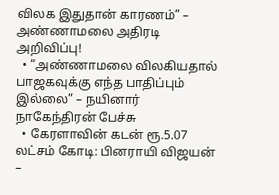விலக இதுதான் காரணம்” – அண்ணாமலை அதிரடி அறிவிப்பு!
  • “அண்ணாமலை விலகியதால் பாஜகவுக்கு எந்த பாதிப்பும் இல்லை” – நயினார் நாகேந்திரன் பேச்சு
  • கேரளாவின் கடன் ரூ.5.07 லட்சம் கோடி: பினராயி விஜயன் –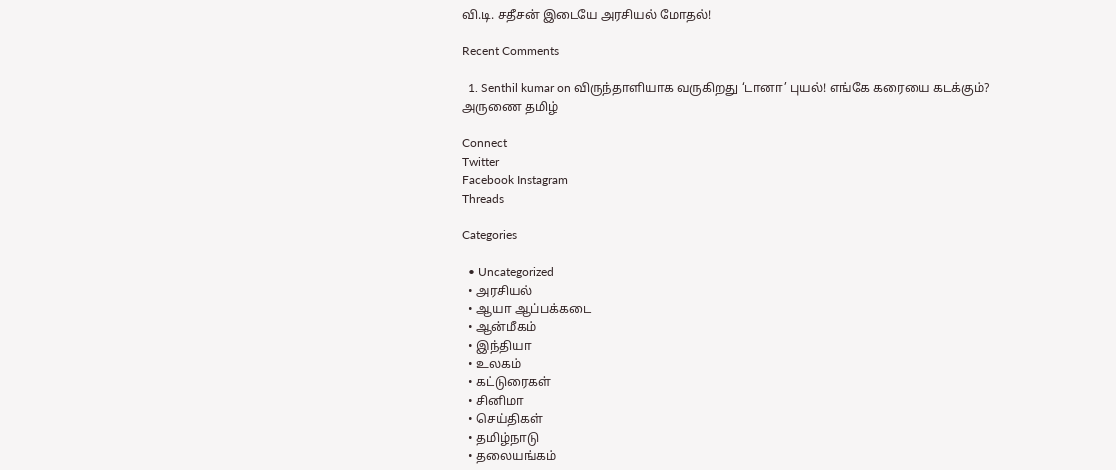வி.டி. சதீசன் இடையே அரசியல் மோதல்!

Recent Comments

  1. Senthil kumar on விருந்தாளியாக வருகிறது ‘டானா’ புயல்! எங்கே கரையை கடக்கும்?
அருணை தமிழ்

Connect
Twitter
Facebook Instagram
Threads

Categories

  • Uncategorized
  • அரசியல்
  • ஆயா ஆப்பக்கடை
  • ஆன்மீகம்
  • இந்தியா
  • உலகம்
  • கட்டுரைகள்
  • சினிமா
  • செய்திகள்
  • தமிழ்நாடு
  • தலையங்கம்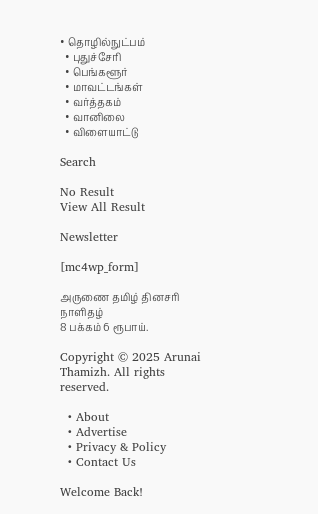• தொழில்நுட்பம்
  • புதுச்சேரி
  • பெங்களூர்
  • மாவட்டங்கள்
  • வர்த்தகம்
  • வானிலை
  • விளையாட்டு

Search

No Result
View All Result

Newsletter

[mc4wp_form]

அருணை தமிழ் தினசரி நாளிதழ்
8 பக்கம் 6 ரூபாய்.

Copyright © 2025 Arunai Thamizh. All rights reserved.

  • About
  • Advertise
  • Privacy & Policy
  • Contact Us

Welcome Back!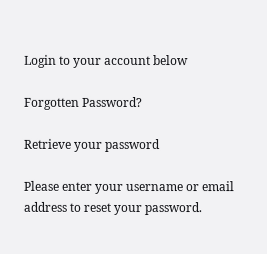Login to your account below

Forgotten Password?

Retrieve your password

Please enter your username or email address to reset your password.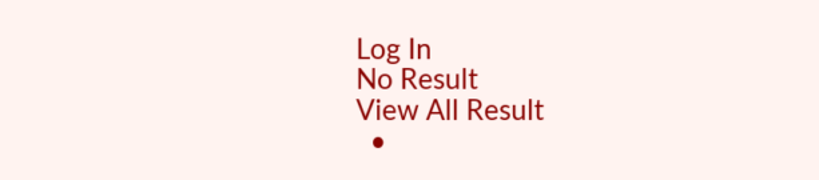Log In
No Result
View All Result
  •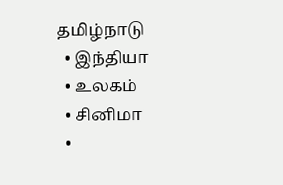தமிழ்நாடு
  • இந்தியா
  • உலகம்
  • சினிமா
  •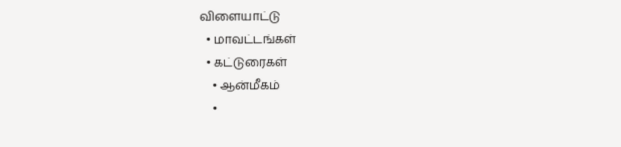விளையாட்டு
  • மாவட்டங்கள்
  • கட்டுரைகள்
    • ஆன்மீகம்
    •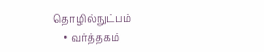தொழில்நுட்பம்
    • வர்த்தகம்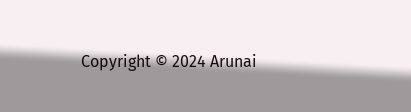Copyright © 2024 Arunai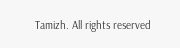Tamizh. All rights reserved